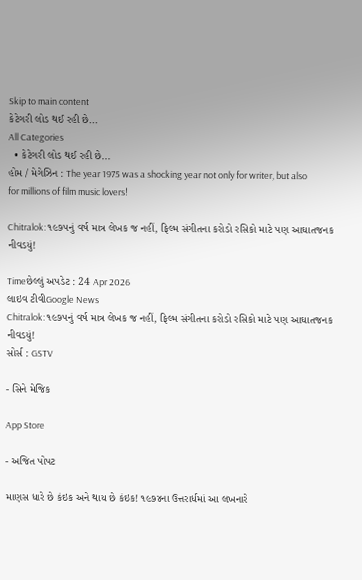Skip to main content
કેટેગરી લોડ થઈ રહી છે...
All Categories
  • કેટેગરી લોડ થઈ રહી છે...
હોમ / મેગેઝિન : The year 1975 was a shocking year not only for writer, but also for millions of film music lovers!

Chitralok: ૧૯૭૫નું વર્ષ માત્ર લેખક જ નહીં, ફિલ્મ સંગીતના કરોડો રસિકો માટે પણ આઘાતજનક નીવડયું!

Timeછેલ્લું અપડેટ : 24 Apr 2026
લાઇવ ટીવીGoogle News
Chitralok: ૧૯૭૫નું વર્ષ માત્ર લેખક જ નહીં, ફિલ્મ સંગીતના કરોડો રસિકો માટે પણ આઘાતજનક નીવડયું!
સોર્સ : GSTV

- સિને મેજિક

App Store

- અજિત પોપટ

માણસ ધારે છે કંઇક અને થાય છે કંઇક! ૧૯૭૪ના ઉત્તરાર્ધમાં આ લખનારે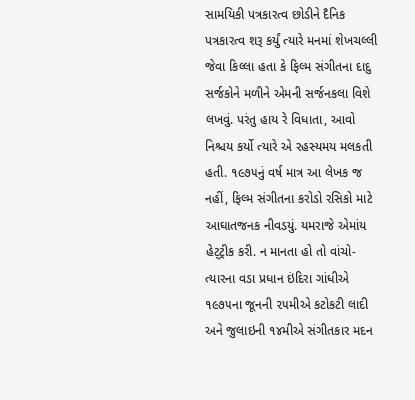સામયિકી પત્રકારત્વ છોડીને દૈનિક પત્રકારત્વ શરૂ કર્યું ત્યારે મનમાં શેખચલ્લી જેવા કિલ્લા હતા કે ફિલ્મ સંગીતના દાદુ સર્જકોને મળીને એમની સર્જનકલા વિશે લખવું. પરંતુ હાય રે વિધાતા, આવો નિશ્ચય કર્યો ત્યારે એ રહસ્યમય મલકતી હતી. ૧૯૭૫નું વર્ષ માત્ર આ લેખક જ નહીં, ફિલ્મ સંગીતના કરોડો રસિકો માટે આઘાતજનક નીવડયું. યમરાજે એમાંય હેટ્ટ્રીક કરી. ન માનતા હો તો વાંચો- ત્યારના વડા પ્રધાન ઇંદિરા ગાંધીએ ૧૯૭૫ના જૂનની ૨૫મીએ કટોકટી લાદી અને જુલાઇની ૧૪મીએ સંગીતકાર મદન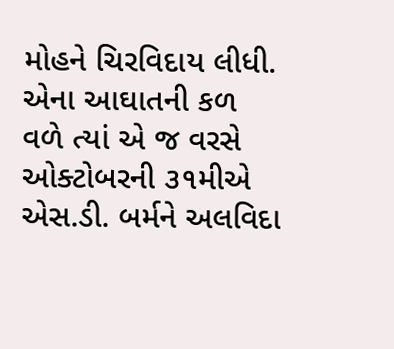મોહને ચિરવિદાય લીધી. એના આઘાતની કળ વળે ત્યાં એ જ વરસે ઓક્ટોબરની ૩૧મીએ  એસ.ડી. બર્મને અલવિદા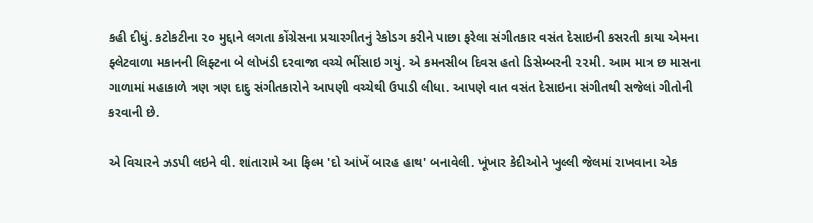કહી દીધું. કટોકટીના ૨૦ મુદ્દાને લગતા કોંગ્રેસના પ્રચારગીતનું રેકોડગ કરીને પાછા ફરેલા સંગીતકાર વસંત દેસાઇની કસરતી કાયા એમના ફ્લેટવાળા મકાનની લિફ્ટના બે લોખંડી દરવાજા વચ્ચે ભીંસાઇ ગયું. એ કમનસીબ દિવસ હતો ડિસેમ્બરની ૨૨મી. આમ માત્ર છ માસના ગાળામાં મહાકાળે ત્રણ ત્રણ દાદુ સંગીતકારોને આપણી વચ્ચેથી ઉપાડી લીધા. આપણે વાત વસંત દેસાઇના સંગીતથી સજેલાં ગીતોની કરવાની છે.

એ વિચારને ઝડપી લઇને વી. શાંતારામે આ ફિલ્મ 'દો આંખેં બારહ હાથ' બનાવેલી. ખૂંખાર કેદીઓને ખુલ્લી જેલમાં રાખવાના એક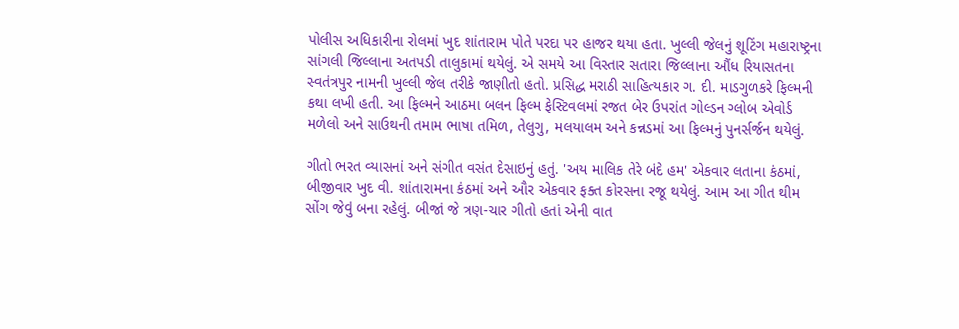પોલીસ અધિકારીના રોલમાં ખુદ શાંતારામ પોતે પરદા પર હાજર થયા હતા. ખુલ્લી જેલનું શૂટિંગ મહારાષ્ટ્રના સાંગલી જિલ્લાના અતપડી તાલુકામાં થયેલું. એ સમયે આ વિસ્તાર સતારા જિલ્લાના ઔંધ રિયાસતના સ્વતંત્રપુર નામની ખુલ્લી જેલ તરીકે જાણીતો હતો. પ્રસિદ્ધ મરાઠી સાહિત્યકાર ગ. દી. માડગુળકરે ફિલ્મની કથા લખી હતી. આ ફિલ્મને આઠમા બલન ફિલ્મ ફેસ્ટિવલમાં રજત બેર ઉપરાંત ગોલ્ડન ગ્લોબ એવોર્ડ મળેલો અને સાઉથની તમામ ભાષા તમિળ, તેલુગુ, મલયાલમ અને કન્નડમાં આ ફિલ્મનું પુનર્સર્જન થયેલું.

ગીતો ભરત વ્યાસનાં અને સંગીત વસંત દેસાઇનું હતું. 'અય માલિક તેરે બંદે હમ' એકવાર લતાના કંઠમાં, બીજીવાર ખુદ વી. શાંતારામના કંઠમાં અને ઔર એકવાર ફક્ત કોરસના રજૂ થયેલું. આમ આ ગીત થીમ સોંગ જેવું બના રહેલું. બીજાં જે ત્રણ-ચાર ગીતો હતાં એની વાત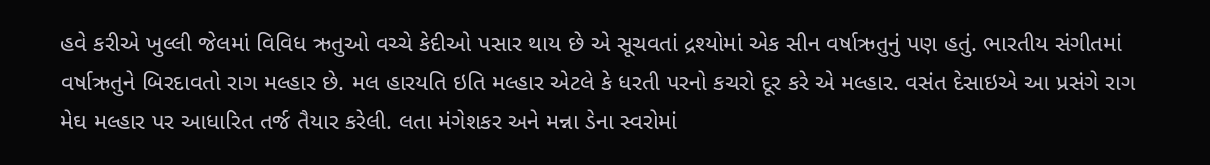હવે કરીએ ખુલ્લી જેલમાં વિવિધ ઋતુઓ વચ્ચે કેદીઓ પસાર થાય છે એ સૂચવતાં દ્રશ્યોમાં એક સીન વર્ષાઋતુનું પણ હતું. ભારતીય સંગીતમાં વર્ષાઋતુને બિરદાવતો રાગ મલ્હાર છે. મલ હારયતિ ઇતિ મલ્હાર એટલે કે ધરતી પરનો કચરો દૂર કરે એ મલ્હાર. વસંત દેસાઇએ આ પ્રસંગે રાગ મેઘ મલ્હાર પર આધારિત તર્જ તૈયાર કરેલી. લતા મંગેશકર અને મન્ના ડેના સ્વરોમાં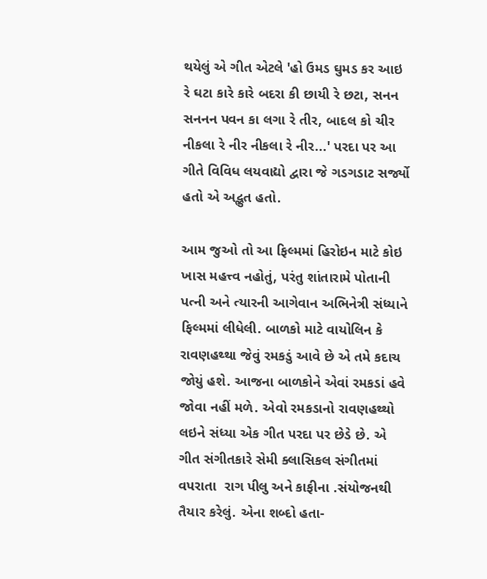થયેલું એ ગીત એટલે 'હો ઉમડ ઘુમડ કર આઇ રે ઘટા કારે કારે બદરા કી છાયી રે છટા, સનન સનનન પવન કા લગા રે તીર, બાદલ કો ચીર નીકલા રે નીર નીકલા રે નીર...' પરદા પર આ ગીતે વિવિધ લયવાદ્યો દ્વારા જે ગડગડાટ સર્જ્યો હતો એ અદ્ભુત હતો.

આમ જુઓ તો આ ફિલ્મમાં હિરોઇન માટે કોઇ ખાસ મહત્ત્વ નહોતું, પરંતુ શાંતારામે પોતાની પત્ની અને ત્યારની આગેવાન અભિનેત્રી સંધ્યાને ફિલ્મમાં લીધેલી. બાળકો માટે વાયોલિન કે રાવણહથ્થા જેવું રમકડું આવે છે એ તમે કદાચ જોયું હશે. આજના બાળકોને એવાં રમકડાં હવે જોવા નહીં મળે. એવો રમકડાનો રાવણહથ્થો લઇને સંધ્યા એક ગીત પરદા પર છેડે છે. એ ગીત સંગીતકારે સેમી ક્લાસિકલ સંગીતમાં વપરાતા  રાગ પીલુ અને કાફીના .સંયોજનથી તૈયાર કરેલું. એના શબ્દો હતા-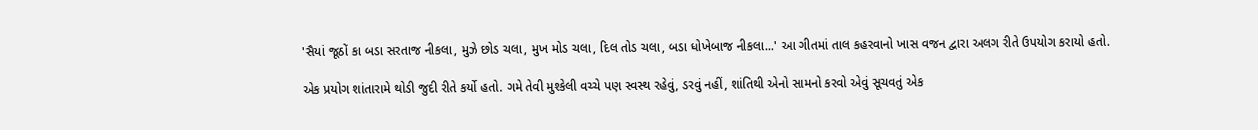'સૈયાં જૂઠોં કા બડા સરતાજ નીકલા, મુઝે છોડ ચલા, મુખ મોડ ચલા, દિલ તોડ ચલા, બડા ધોખેબાજ નીકલા...' આ ગીતમાં તાલ કહરવાનો ખાસ વજન દ્વારા અલગ રીતે ઉપયોગ કરાયો હતો.

એક પ્રયોગ શાંતારામે થોડી જુદી રીતે કર્યો હતો. ગમે તેવી મુશ્કેલી વચ્ચે પણ સ્વસ્થ રહેવું, ડરવું નહીં, શાંતિથી એનો સામનો કરવો એવું સૂચવતું એક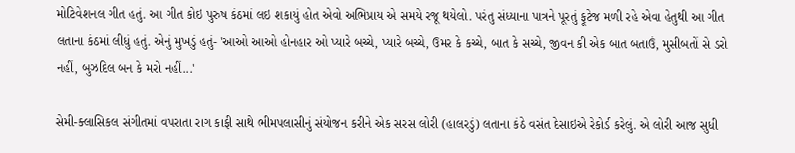મોટિવેશનલ ગીત હતું. આ ગીત કોઇ પુરુષ કંઠમાં લઇ શકાયું હોત એવો અભિપ્રાય એ સમયે રજૂ થયેલો. પરંતુ સંધ્યાના પાત્રને પૂરતું ફૂટેજ મળી રહે એવા હેતુથી આ ગીત લતાના કંઠમાં લીધું હતું. એનું મુખડું હતું- 'આઓ આઓ હોનહાર ઓ પ્યારે બચ્ચે, પ્યારે બચ્ચે, ઉમર કે કચ્ચે, બાત કે સચ્ચે, જીવન કી એક બાત બતાઉં, મુસીબતોં સે ડરો નહીં, બુઝદિલ બન કે મરો નહીં...'

સેમી-ક્લાસિકલ સંગીતમાં વપરાતા રાગ કાફી સાથે ભીમપલાસીનું સંયોજન કરીને એક સરસ લોરી (હાલરડું) લતાના કંઠે વસંત દેસાઇએ રેકોર્ડ કરેલું. એ લોરી આજ સુધી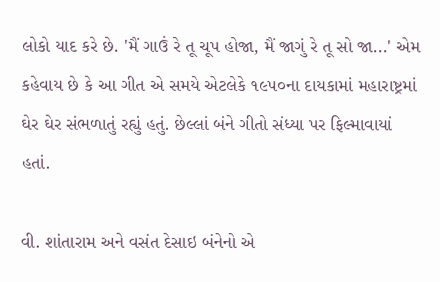લોકો યાદ કરે છે. 'મૈં ગાઉં રે તૂ ચૂપ હોજા, મૈં જાગું રે તૂ સો જા...' એમ કહેવાય છે કે આ ગીત એ સમયે એટલેકે ૧૯૫૦ના દાયકામાં મહારાષ્ટ્રમાં ઘેર ઘેર સંભળાતું રહ્યું હતું. છેલ્લાં બંને ગીતો સંધ્યા પર ફિલ્માવાયાં હતાં.

વી. શાંતારામ અને વસંત દેસાઇ બંનેનો એ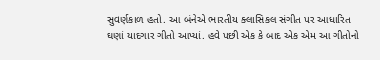સુવર્ણકાળ હતો. આ બંનેએ ભારતીય ક્લાસિકલ સંગીત પર આધારિત ઘણાં યાદગાર ગીતો આપ્યાં. હવે પછી એક કે બાદ એક એમ આ ગીતોનો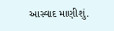આસ્વાદ માણીશું.